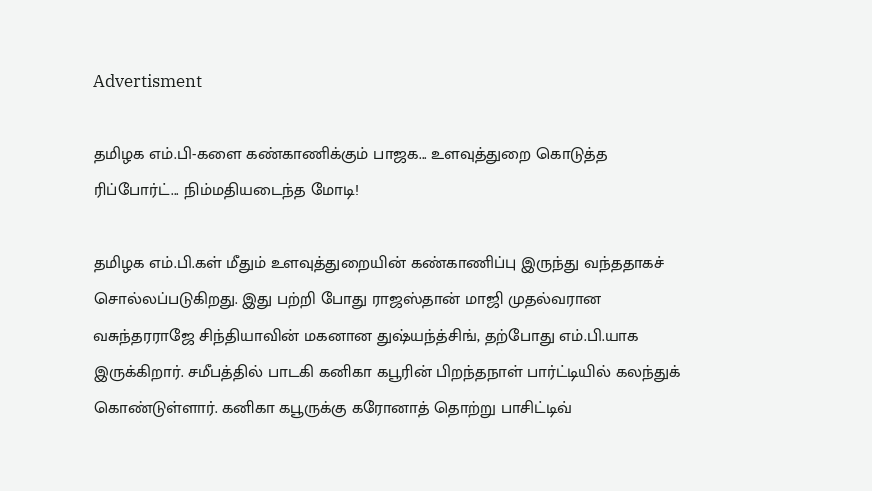Advertisment

தமிழக எம்.பி-களை கண்காணிக்கும் பாஜக... உளவுத்துறை கொடுத்த ரிப்போர்ட்... நிம்மதியடைந்த மோடி!

தமிழக எம்.பி.கள் மீதும் உளவுத்துறையின் கண்காணிப்பு இருந்து வந்ததாகச் சொல்லப்படுகிறது. இது பற்றி போது ராஜஸ்தான் மாஜி முதல்வரான வசுந்தரராஜே சிந்தியாவின் மகனான துஷ்யந்த்சிங், தற்போது எம்.பி.யாக இருக்கிறார். சமீபத்தில் பாடகி கனிகா கபூரின் பிறந்தநாள் பார்ட்டியில் கலந்துக் கொண்டுள்ளார். கனிகா கபூருக்கு கரோனாத் தொற்று பாசிட்டிவ்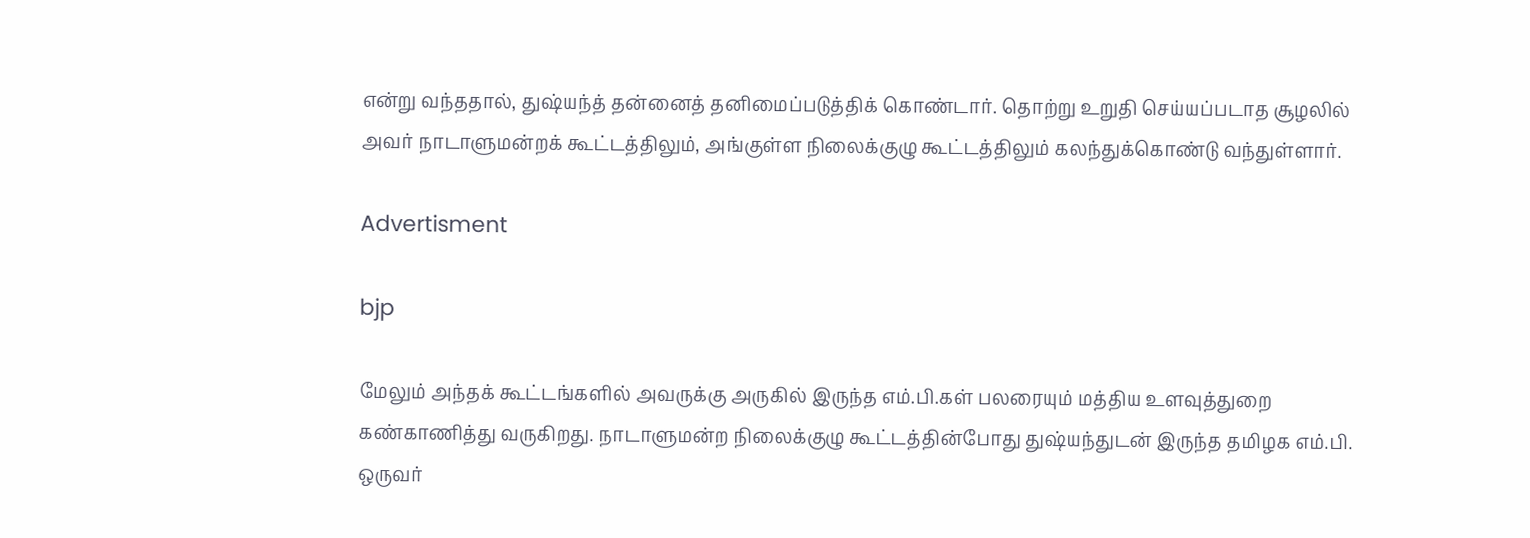என்று வந்ததால், துஷ்யந்த் தன்னைத் தனிமைப்படுத்திக் கொண்டார். தொற்று உறுதி செய்யப்படாத சூழலில் அவர் நாடாளுமன்றக் கூட்டத்திலும், அங்குள்ள நிலைக்குழு கூட்டத்திலும் கலந்துக்கொண்டு வந்துள்ளார்.

Advertisment

bjp

மேலும் அந்தக் கூட்டங்களில் அவருக்கு அருகில் இருந்த எம்.பி.கள் பலரையும் மத்திய உளவுத்துறை கண்காணித்து வருகிறது. நாடாளுமன்ற நிலைக்குழு கூட்டத்தின்போது துஷ்யந்துடன் இருந்த தமிழக எம்.பி. ஒருவர்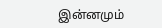இன்னமும்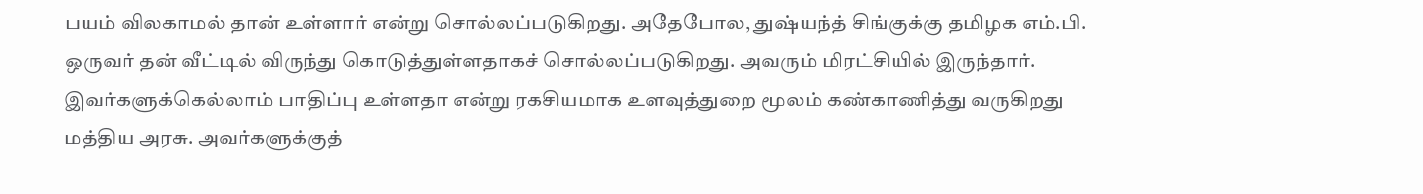பயம் விலகாமல் தான் உள்ளார் என்று சொல்லப்படுகிறது. அதேபோல, துஷ்யந்த் சிங்குக்கு தமிழக எம்.பி. ஒருவர் தன் வீட்டில் விருந்து கொடுத்துள்ளதாகச் சொல்லப்படுகிறது. அவரும் மிரட்சியில் இருந்தார். இவர்களுக்கெல்லாம் பாதிப்பு உள்ளதா என்று ரகசியமாக உளவுத்துறை மூலம் கண்காணித்து வருகிறது மத்திய அரசு. அவர்களுக்குத்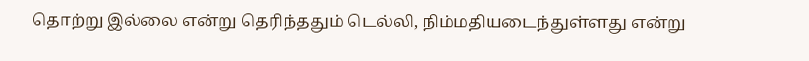தொற்று இல்லை என்று தெரிந்ததும் டெல்லி, நிம்மதியடைந்துள்ளது என்று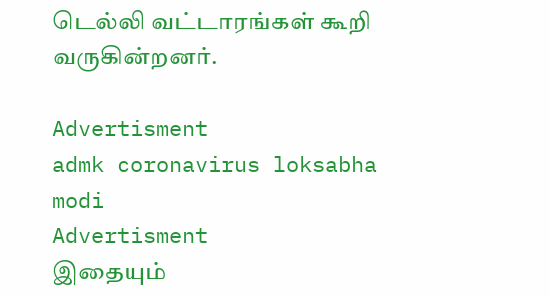டெல்லி வட்டாரங்கள் கூறி வருகின்றனர்.

Advertisment
admk coronavirus loksabha modi
Advertisment
இதையும்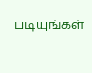படியுங்கள்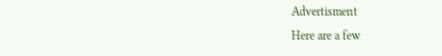Advertisment
Here are a few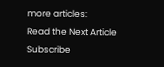more articles:
Read the Next Article
Subscribe